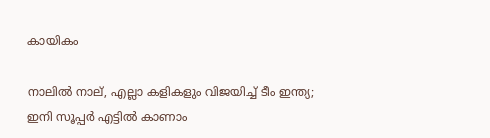കായികം

നാലില്‍ നാല്, എല്ലാ കളികളും വിജയിച്ച് ടീം ഇന്ത്യ; ഇനി സൂപ്പര്‍ എട്ടില്‍ കാണാം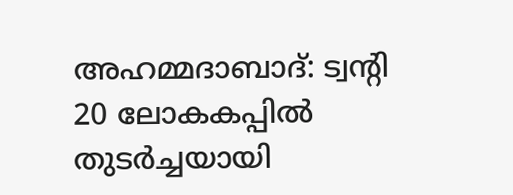അഹമ്മദാബാദ്: ട്വന്റി 20 ലോകകപ്പില്‍ തുടര്‍ച്ചയായി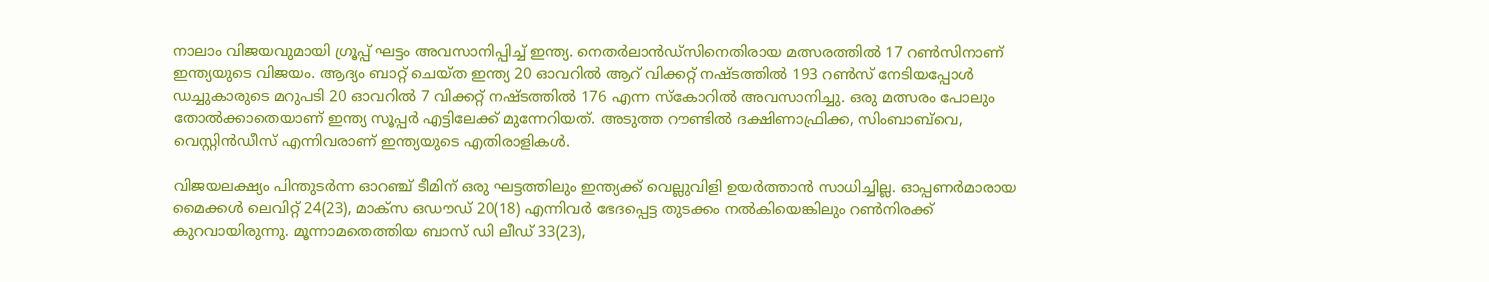നാലാം വിജയവുമായി ഗ്രൂപ്പ് ഘട്ടം അവസാനിപ്പിച്ച് ഇന്ത്യ. നെതര്‍ലാന്‍ഡ്‌സിനെതിരായ മത്സരത്തില്‍ 17 റണ്‍സിനാണ് ഇന്ത്യയുടെ വിജയം. ആദ്യം ബാറ്റ് ചെയ്ത ഇന്ത്യ 20 ഓവറില്‍ ആറ് വിക്കറ്റ് നഷ്ടത്തില്‍ 193 റണ്‍സ് നേടിയപ്പോള്‍ ഡച്ചുകാരുടെ മറുപടി 20 ഓവറില്‍ 7 വിക്കറ്റ് നഷ്ടത്തില്‍ 176 എന്ന സ്‌കോറില്‍ അവസാനിച്ചു. ഒരു മത്സരം പോലും തോല്‍ക്കാതെയാണ് ഇന്ത്യ സൂപ്പര്‍ എട്ടിലേക്ക് മുന്നേറിയത്. അടുത്ത റൗണ്ടില്‍ ദക്ഷിണാഫ്രിക്ക, സിംബാബ്‌വെ, വെസ്റ്റിന്‍ഡീസ് എന്നിവരാണ് ഇന്ത്യയുടെ എതിരാളികള്‍.

വിജയലക്ഷ്യം പിന്തുടര്‍ന്ന ഓറഞ്ച് ടീമിന് ഒരു ഘട്ടത്തിലും ഇന്ത്യക്ക് വെല്ലുവിളി ഉയര്‍ത്താന്‍ സാധിച്ചില്ല. ഓപ്പണര്‍മാരായ മൈക്കള്‍ ലെവിറ്റ് 24(23), മാക്‌സ ഒഡൗഡ് 20(18) എന്നിവര്‍ ഭേദപ്പെട്ട തുടക്കം നല്‍കിയെങ്കിലും റണ്‍നിരക്ക് കുറവായിരുന്നു. മൂന്നാമതെത്തിയ ബാസ് ഡി ലീഡ് 33(23),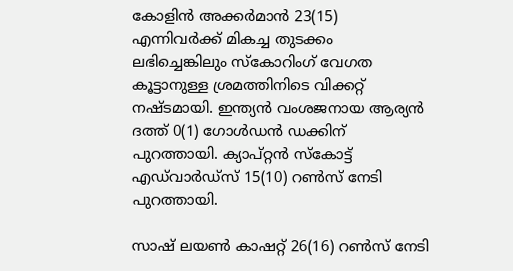കോളിന്‍ അക്കര്‍മാന്‍ 23(15) എന്നിവര്‍ക്ക് മികച്ച തുടക്കം ലഭിച്ചെങ്കിലും സ്‌കോറിംഗ് വേഗത കൂട്ടാനുള്ള ശ്രമത്തിനിടെ വിക്കറ്റ് നഷ്ടമായി. ഇന്ത്യന്‍ വംശജനായ ആര്യന്‍ ദത്ത് 0(1) ഗോള്‍ഡന്‍ ഡക്കിന് പുറത്തായി. ക്യാപ്റ്റന്‍ സ്‌കോട്ട് എഡ്‌വാര്‍ഡ്‌സ് 15(10) റണ്‍സ് നേടി പുറത്തായി.

സാഷ് ലയണ്‍ കാഷറ്റ് 26(16) റണ്‍സ് നേടി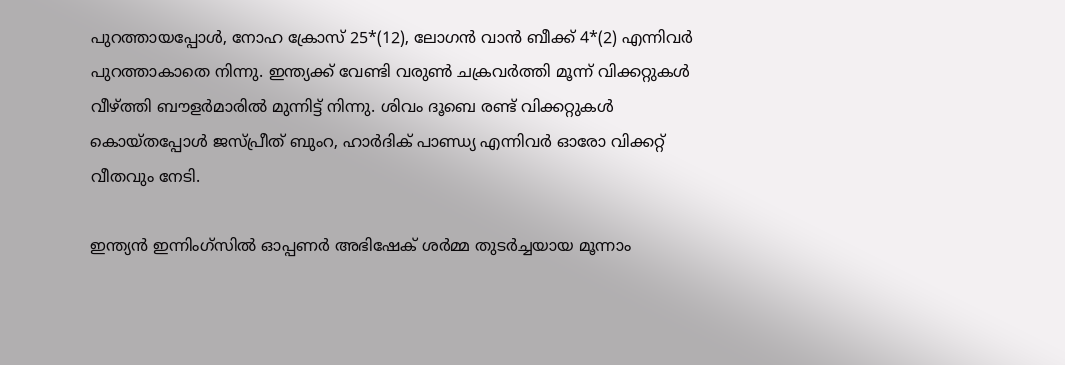പുറത്തായപ്പോള്‍, നോഹ ക്രോസ് 25*(12), ലോഗന്‍ വാന്‍ ബീക്ക് 4*(2) എന്നിവര്‍ പുറത്താകാതെ നിന്നു. ഇന്ത്യക്ക് വേണ്ടി വരുണ്‍ ചക്രവര്‍ത്തി മൂന്ന് വിക്കറ്റുകള്‍ വീഴ്ത്തി ബൗളര്‍മാരില്‍ മുന്നിട്ട് നിന്നു. ശിവം ദൂബെ രണ്ട് വിക്കറ്റുകള്‍ കൊയ്തപ്പോള്‍ ജസ്പ്രീത് ബുംറ, ഹാര്‍ദിക് പാണ്ഡ്യ എന്നിവര്‍ ഓരോ വിക്കറ്റ് വീതവും നേടി.

ഇന്ത്യന്‍ ഇന്നിംഗ്‌സില്‍ ഓപ്പണര്‍ അഭിഷേക് ശര്‍മ്മ തുടര്‍ച്ചയായ മൂന്നാം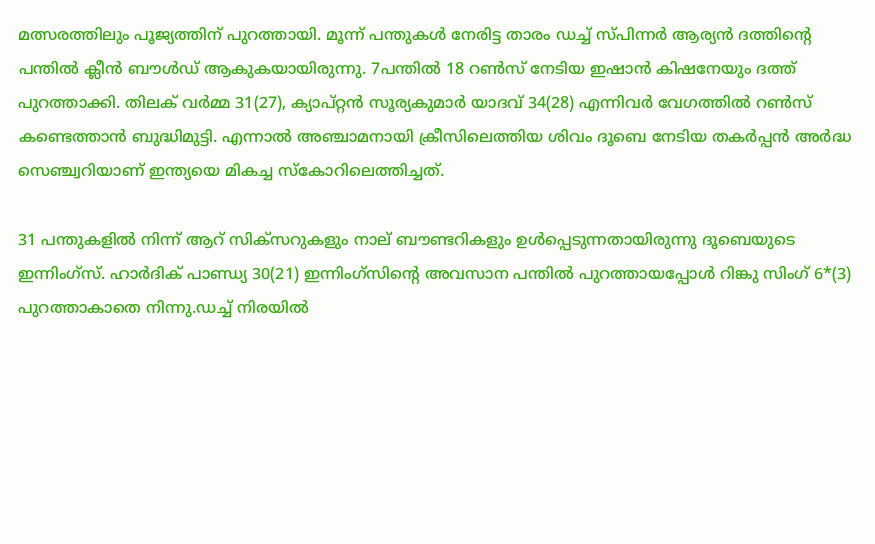മത്സരത്തിലും പൂജ്യത്തിന് പുറത്തായി. മൂന്ന് പന്തുകള്‍ നേരിട്ട താരം ഡച്ച് സ്പിന്നര്‍ ആര്യന്‍ ദത്തിന്റെ പന്തില്‍ ക്ലീന്‍ ബൗള്‍ഡ് ആകുകയായിരുന്നു. 7പന്തില്‍ 18 റണ്‍സ് നേടിയ ഇഷാന്‍ കിഷനേയും ദത്ത് പുറത്താക്കി. തിലക് വര്‍മ്മ 31(27), ക്യാപ്റ്റന്‍ സൂര്യകുമാര്‍ യാദവ് 34(28) എന്നിവര്‍ വേഗത്തില്‍ റണ്‍സ് കണ്ടെത്താന്‍ ബുദ്ധിമുട്ടി. എന്നാല്‍ അഞ്ചാമനായി ക്രീസിലെത്തിയ ശിവം ദൂബെ നേടിയ തകര്‍പ്പന്‍ അര്‍ദ്ധ സെഞ്ച്വറിയാണ് ഇന്ത്യയെ മികച്ച സ്‌കോറിലെത്തിച്ചത്.

31 പന്തുകളില്‍ നിന്ന് ആറ് സിക്സറുകളും നാല് ബൗണ്ടറികളും ഉള്‍പ്പെടുന്നതായിരുന്നു ദൂബെയുടെ ഇന്നിംഗ്സ്. ഹാര്‍ദിക് പാണ്ഡ്യ 30(21) ഇന്നിംഗ്സിന്റെ അവസാന പന്തില്‍ പുറത്തായപ്പോള്‍ റിങ്കു സിംഗ് 6*(3) പുറത്താകാതെ നിന്നു.ഡച്ച് നിരയില്‍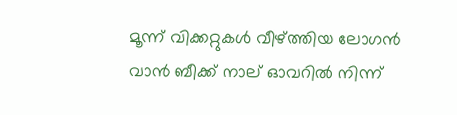മൂന്ന് വിക്കറ്റുകള്‍ വീഴ്ത്തിയ ലോഗന്‍ വാന്‍ ബീക്ക് നാല് ഓവറില്‍ നിന്ന്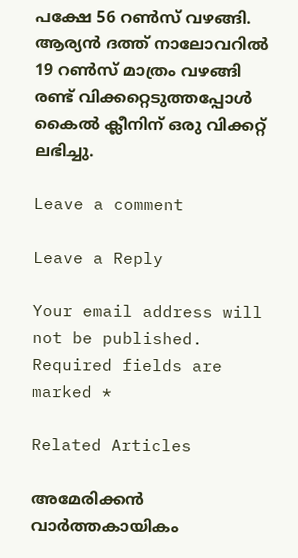പക്ഷേ 56 റണ്‍സ് വഴങ്ങി. ആര്യന്‍ ദത്ത് നാലോവറില്‍ 19 റണ്‍സ് മാത്രം വഴങ്ങി രണ്ട് വിക്കറ്റെടുത്തപ്പോള്‍ കൈല്‍ ക്ലീനിന് ഒരു വിക്കറ്റ് ലഭിച്ചു.

Leave a comment

Leave a Reply

Your email address will not be published. Required fields are marked *

Related Articles

അമേരിക്കൻ വാർത്തകായികം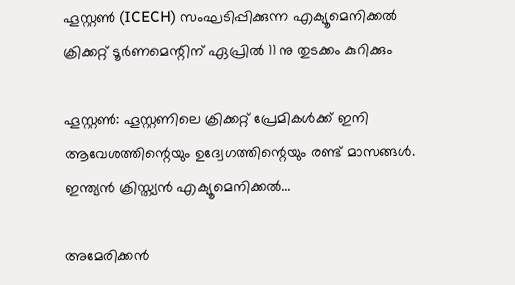ഹൂസ്റ്റൺ (ICECH) സംഘടിപ്പിക്കുന്ന എക്യൂമെനിക്കൽ ക്രിക്കറ്റ് ടൂർണമെന്റിന് ഏപ്രിൽ 11 നു തുടക്കം കുറിക്കും

ഹൂസ്റ്റൺ: ഹൂസ്റ്റണിലെ ക്രിക്കറ്റ് പ്രേമികൾക്ക് ഇനി ആവേശത്തിന്റെയും ഉദ്വേഗത്തിന്റെയും രണ്ട് മാസങ്ങൾ. ഇന്ത്യൻ ക്രിസ്ത്യൻ എക്യൂമെനിക്കൽ...

അമേരിക്കൻ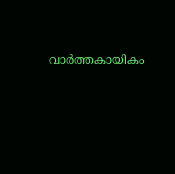വാർത്തകായികം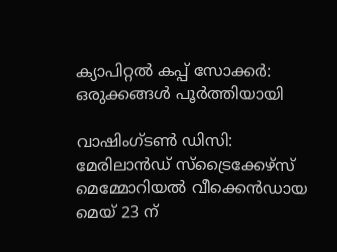ക്യാപിറ്റൽ കപ്പ് സോക്കർ: ഒരുക്കങ്ങൾ പൂർത്തിയായി

വാഷിംഗ്ടൺ ഡിസി: മേരിലാൻഡ് സ്ട്രൈക്കേഴ്സ് മെമ്മോറിയൽ വീക്കെൻഡായ മെയ് 23 ന്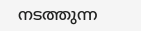നടത്തുന്ന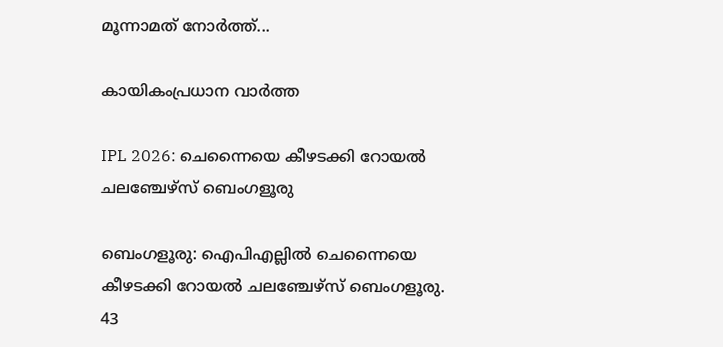മൂന്നാമത്‌ നോർത്ത്...

കായികംപ്രധാന വാർത്ത

IPL 2026: ചെന്നൈയെ കീഴടക്കി റോയൽ ചലഞ്ചേഴ്‌സ് ബെംഗളൂരു

ബെംഗളൂരു: ഐപിഎല്ലിൽ ചെന്നൈയെ കീഴടക്കി റോയൽ ചലഞ്ചേഴ്‌സ് ബെംഗളൂരു. 43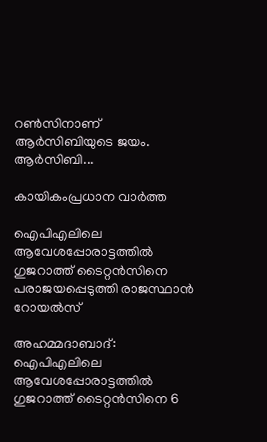റൺസിനാണ് ആർസിബിയുടെ ജയം. ആർസിബി...

കായികംപ്രധാന വാർത്ത

ഐപിഎലിലെ ആവേശപ്പോരാട്ടത്തിൽ ഗുജറാത്ത് ടൈറ്റൻസിനെ പരാജയപ്പെടുത്തി രാജസ്ഥാൻ റോയൽസ്

അഹമ്മദാബാദ്: ഐപിഎലിലെ ആവേശപ്പോരാട്ടത്തിൽ ഗുജറാത്ത് ടൈറ്റൻസിനെ 6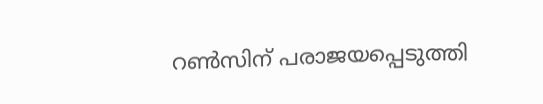റൺസിന് പരാജയപ്പെടുത്തി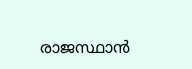രാജസ്ഥാൻ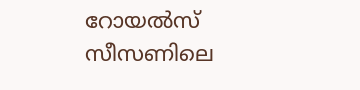റോയൽസ് സീസണിലെ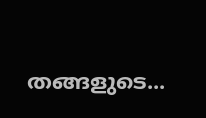തങ്ങളുടെ...